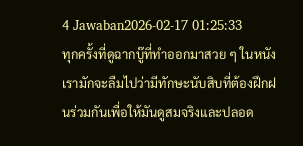4 Jawaban2026-02-17 01:25:33
ทุกครั้งที่ดูฉากบู๊ที่ทำออกมาสวย ๆ ในหนัง เรามักจะลืมไปว่ามีทักษะนับสิบที่ต้องฝึกฝนร่วมกันเพื่อให้มันดูสมจริงและปลอด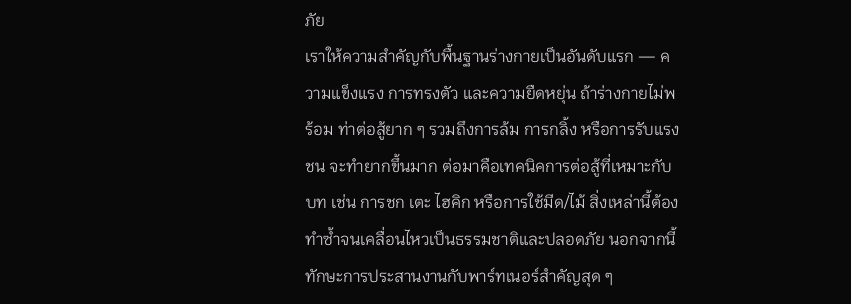ภัย
เราให้ความสำคัญกับพื้นฐานร่างกายเป็นอันดับแรก — ความแข็งแรง การทรงตัว และความยืดหยุ่น ถ้าร่างกายไม่พร้อม ท่าต่อสู้ยาก ๆ รวมถึงการล้ม การกลิ้ง หรือการรับแรงชน จะทำยากขึ้นมาก ต่อมาคือเทคนิคการต่อสู้ที่เหมาะกับบท เช่น การชก เตะ ไฮคิก หรือการใช้มีด/ไม้ สิ่งเหล่านี้ต้องทำซ้ำจนเคลื่อนไหวเป็นธรรมชาติและปลอดภัย นอกจากนี้ทักษะการประสานงานกับพาร์ทเนอร์สำคัญสุด ๆ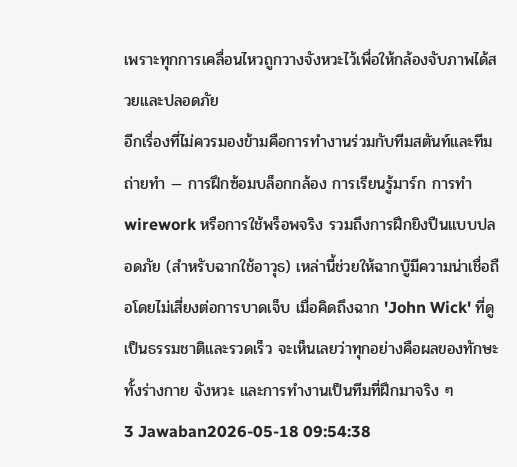เพราะทุกการเคลื่อนไหวถูกวางจังหวะไว้เพื่อให้กล้องจับภาพได้สวยและปลอดภัย
อีกเรื่องที่ไม่ควรมองข้ามคือการทำงานร่วมกับทีมสตันท์และทีมถ่ายทำ — การฝึกซ้อมบล็อกกล้อง การเรียนรู้มาร์ก การทำ wirework หรือการใช้พร็อพจริง รวมถึงการฝึกยิงปืนแบบปลอดภัย (สำหรับฉากใช้อาวุธ) เหล่านี้ช่วยให้ฉากบู๊มีความน่าเชื่อถือโดยไม่เสี่ยงต่อการบาดเจ็บ เมื่อคิดถึงฉาก 'John Wick' ที่ดูเป็นธรรมชาติและรวดเร็ว จะเห็นเลยว่าทุกอย่างคือผลของทักษะทั้งร่างกาย จังหวะ และการทำงานเป็นทีมที่ฝึกมาจริง ๆ
3 Jawaban2026-05-18 09:54:38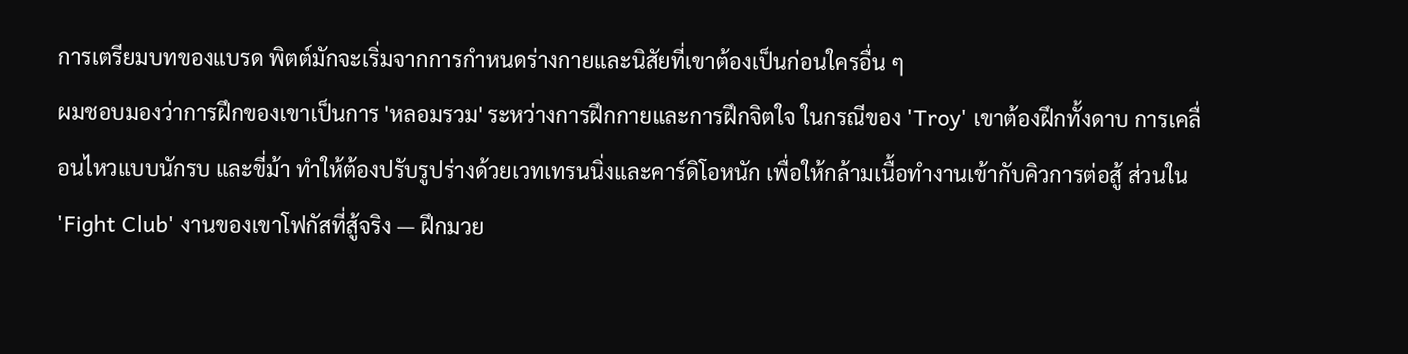การเตรียมบทของแบรด พิตต์มักจะเริ่มจากการกำหนดร่างกายและนิสัยที่เขาต้องเป็นก่อนใครอื่น ๆ
ผมชอบมองว่าการฝึกของเขาเป็นการ 'หลอมรวม' ระหว่างการฝึกกายและการฝึกจิตใจ ในกรณีของ 'Troy' เขาต้องฝึกทั้งดาบ การเคลื่อนไหวแบบนักรบ และขี่ม้า ทำให้ต้องปรับรูปร่างด้วยเวทเทรนนิ่งและคาร์ดิโอหนัก เพื่อให้กล้ามเนื้อทำงานเข้ากับคิวการต่อสู้ ส่วนใน 'Fight Club' งานของเขาโฟกัสที่สู้จริง — ฝึกมวย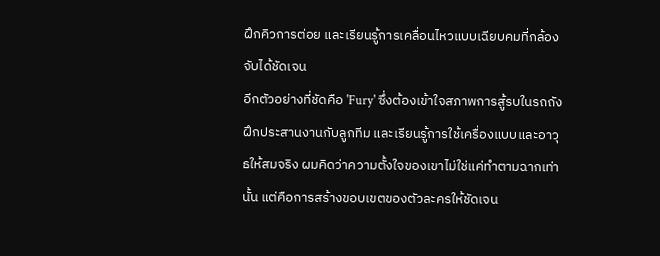ฝึกคิวการต่อย และเรียนรู้การเคลื่อนไหวแบบเฉียบคมที่กล้องจับได้ชัดเจน
อีกตัวอย่างที่ชัดคือ 'Fury' ซึ่งต้องเข้าใจสภาพการสู้รบในรถถัง ฝึกประสานงานกับลูกทีม และเรียนรู้การใช้เครื่องแบบและอาวุธให้สมจริง ผมคิดว่าความตั้งใจของเขาไม่ใช่แค่ทำตามฉากเท่านั้น แต่คือการสร้างขอบเขตของตัวละครให้ชัดเจน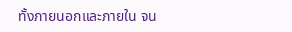ทั้งภายนอกและภายใน จน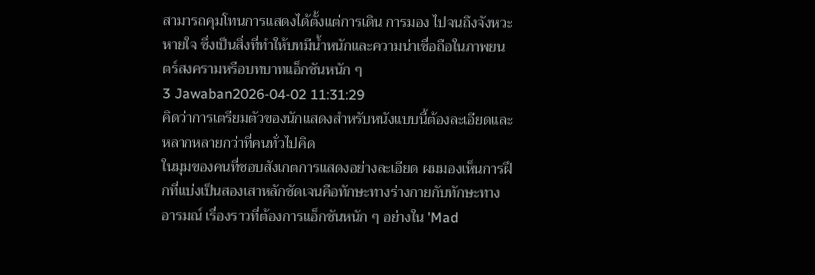สามารถคุมโทนการแสดงได้ตั้งแต่การเดิน การมอง ไปจนถึงจังหวะหายใจ ซึ่งเป็นสิ่งที่ทำให้บทมีน้ำหนักและความน่าเชื่อถือในภาพยนตร์สงครามหรือบทบาทแอ็กชันหนัก ๆ
3 Jawaban2026-04-02 11:31:29
คิดว่าการเตรียมตัวของนักแสดงสำหรับหนังแบบนี้ต้องละเอียดและหลากหลายกว่าที่คนทั่วไปคิด
ในมุมของคนที่ชอบสังเกตการแสดงอย่างละเอียด ผมมองเห็นการฝึกที่แบ่งเป็นสองเสาหลักชัดเจนคือทักษะทางร่างกายกับทักษะทางอารมณ์ เรื่องราวที่ต้องการแอ็กชันหนัก ๆ อย่างใน 'Mad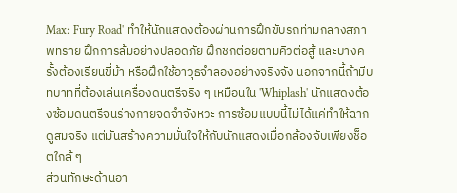Max: Fury Road' ทำให้นักแสดงต้องผ่านการฝึกขับรถท่ามกลางสภาพทราย ฝึกการล้มอย่างปลอดภัย ฝึกชกต่อยตามคิวต่อสู้ และบางครั้งต้องเรียนขี่ม้า หรือฝึกใช้อาวุธจำลองอย่างจริงจัง นอกจากนี้ถ้ามีบทบาทที่ต้องเล่นเครื่องดนตรีจริง ๆ เหมือนใน 'Whiplash' นักแสดงต้องซ้อมดนตรีจนร่างกายจดจำจังหวะ การซ้อมแบบนี้ไม่ได้แค่ทำให้ฉากดูสมจริง แต่มันสร้างความมั่นใจให้กับนักแสดงเมื่อกล้องจับเพียงช็อตใกล้ ๆ
ส่วนทักษะด้านอา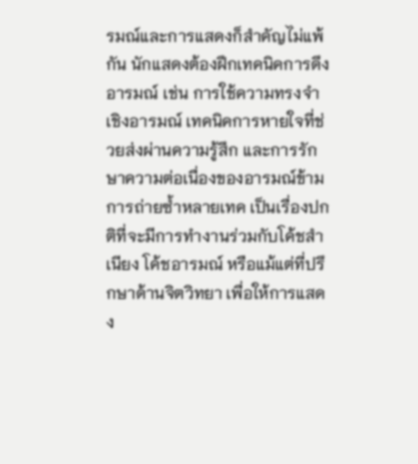รมณ์และการแสดงก็สำคัญไม่แพ้กัน นักแสดงต้องฝึกเทคนิคการดึงอารมณ์ เช่น การใช้ความทรงจำเชิงอารมณ์ เทคนิคการหายใจที่ช่วยส่งผ่านความรู้สึก และการรักษาความต่อเนื่องของอารมณ์ข้ามการถ่ายซ้ำหลายเทค เป็นเรื่องปกติที่จะมีการทำงานร่วมกับโค้ชสำเนียง โค้ชอารมณ์ หรือแม้แต่ที่ปรึกษาด้านจิตวิทยา เพื่อให้การแสดง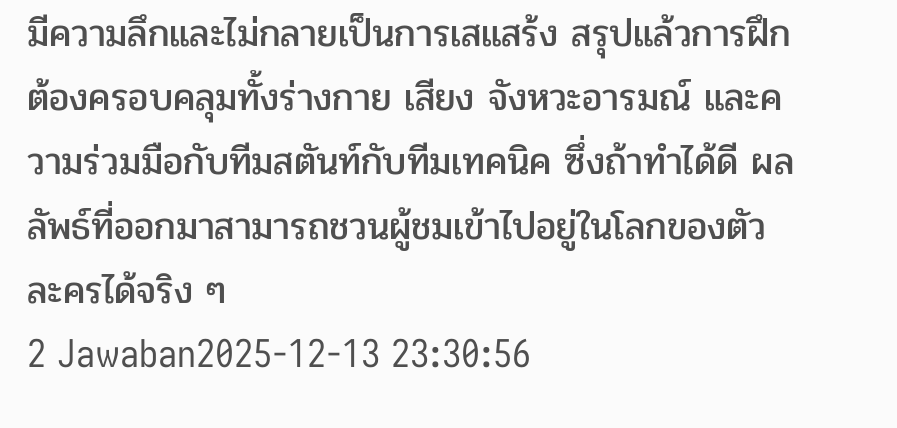มีความลึกและไม่กลายเป็นการเสแสร้ง สรุปแล้วการฝึกต้องครอบคลุมทั้งร่างกาย เสียง จังหวะอารมณ์ และความร่วมมือกับทีมสตันท์กับทีมเทคนิค ซึ่งถ้าทำได้ดี ผลลัพธ์ที่ออกมาสามารถชวนผู้ชมเข้าไปอยู่ในโลกของตัวละครได้จริง ๆ
2 Jawaban2025-12-13 23:30:56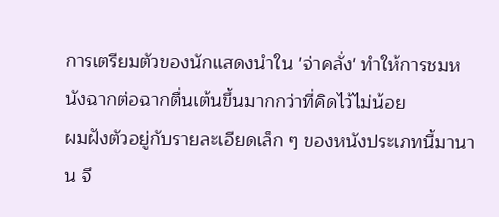การเตรียมตัวของนักแสดงนำใน 'จ่าคลั่ง' ทำให้การชมหนังฉากต่อฉากตื่นเต้นขึ้นมากกว่าที่คิดไว้ไม่น้อย
ผมฝังตัวอยู่กับรายละเอียดเล็ก ๆ ของหนังประเภทนี้มานาน จึ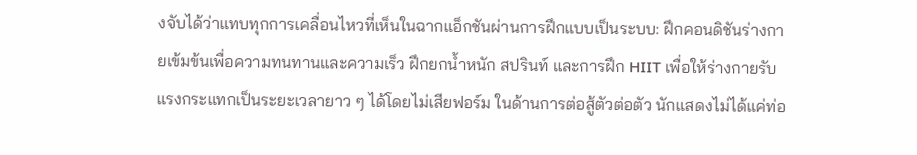งจับได้ว่าแทบทุกการเคลื่อนไหวที่เห็นในฉากแอ็กชันผ่านการฝึกแบบเป็นระบบ: ฝึกคอนดิชันร่างกายเข้มข้นเพื่อความทนทานและความเร็ว ฝึกยกน้ำหนัก สปรินท์ และการฝึก HIIT เพื่อให้ร่างกายรับแรงกระแทกเป็นระยะเวลายาว ๆ ได้โดยไม่เสียฟอร์ม ในด้านการต่อสู้ตัวต่อตัว นักแสดงไม่ได้แค่ท่อ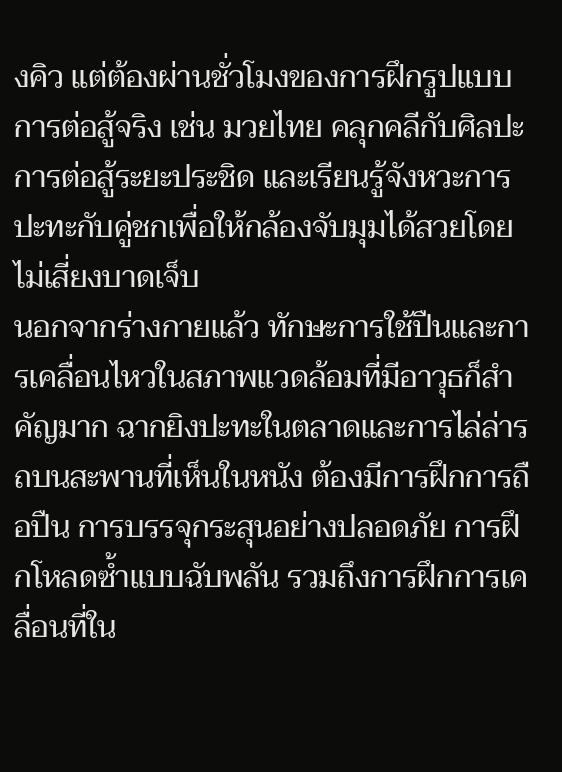งคิว แต่ต้องผ่านชั่วโมงของการฝึกรูปแบบการต่อสู้จริง เช่น มวยไทย คลุกคลีกับศิลปะการต่อสู้ระยะประชิด และเรียนรู้จังหวะการปะทะกับคู่ชกเพื่อให้กล้องจับมุมได้สวยโดยไม่เสี่ยงบาดเจ็บ
นอกจากร่างกายแล้ว ทักษะการใช้ปืนและการเคลื่อนไหวในสภาพแวดล้อมที่มีอาวุธก็สำคัญมาก ฉากยิงปะทะในตลาดและการไล่ล่ารถบนสะพานที่เห็นในหนัง ต้องมีการฝึกการถือปืน การบรรจุกระสุนอย่างปลอดภัย การฝึกโหลดซ้ำแบบฉับพลัน รวมถึงการฝึกการเคลื่อนที่ใน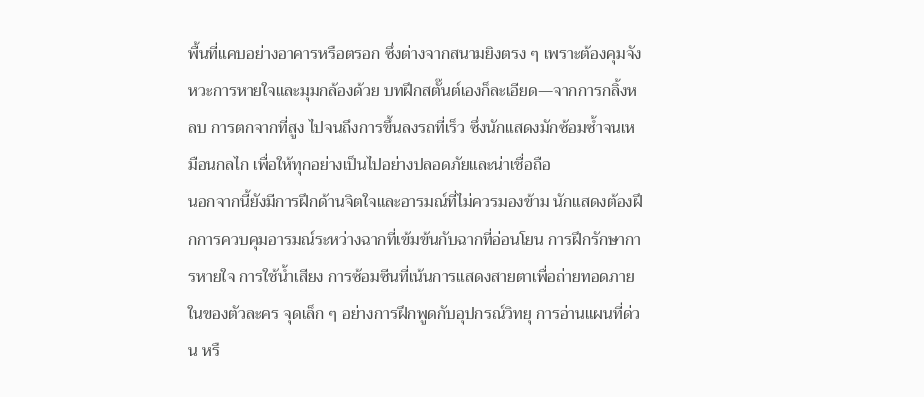พื้นที่แคบอย่างอาคารหรือตรอก ซึ่งต่างจากสนามยิงตรง ๆ เพราะต้องคุมจังหวะการหายใจและมุมกล้องด้วย บทฝึกสตั๊นต์เองก็ละเอียด—จากการกลิ้งหลบ การตกจากที่สูง ไปจนถึงการขึ้นลงรถที่เร็ว ซึ่งนักแสดงมักซ้อมซ้ำจนเหมือนกลไก เพื่อให้ทุกอย่างเป็นไปอย่างปลอดภัยและน่าเชื่อถือ
นอกจากนี้ยังมีการฝึกด้านจิตใจและอารมณ์ที่ไม่ควรมองข้าม นักแสดงต้องฝึกการควบคุมอารมณ์ระหว่างฉากที่เข้มข้นกับฉากที่อ่อนโยน การฝึกรักษาการหายใจ การใช้น้ำเสียง การซ้อมซีนที่เน้นการแสดงสายตาเพื่อถ่ายทอดภายในของตัวละคร จุดเล็ก ๆ อย่างการฝึกพูดกับอุปกรณ์วิทยุ การอ่านแผนที่ด่วน หรื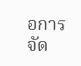อการจัด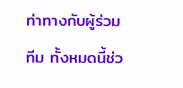ท่าทางกับผู้ร่วมทีม ทั้งหมดนี้ช่ว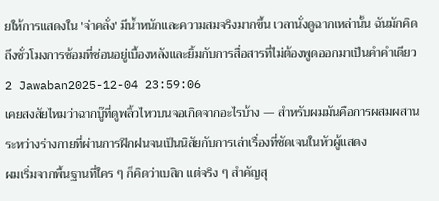ยให้การแสดงใน 'จ่าคลั่ง' มีน้ำหนักและความสมจริงมากขึ้น เวลานั่งดูฉากเหล่านั้น ฉันมักคิดถึงชั่วโมงการซ้อมที่ซ่อนอยู่เบื้องหลังและยิ้มกับการสื่อสารที่ไม่ต้องพูดออกมาเป็นคำคำเดียว
2 Jawaban2025-12-04 23:59:06
เคยสงสัยไหมว่าฉากบู๊ที่ดูพลิ้วไหวบนจอเกิดจากอะไรบ้าง — สำหรับผมมันคือการผสมผสานระหว่างร่างกายที่ผ่านการฝึกฝนจนเป็นนิสัยกับการเล่าเรื่องที่ชัดเจนในหัวผู้แสดง
ผมเริ่มจากพื้นฐานที่ใคร ๆ ก็คิดว่าเบสิก แต่จริง ๆ สำคัญสุ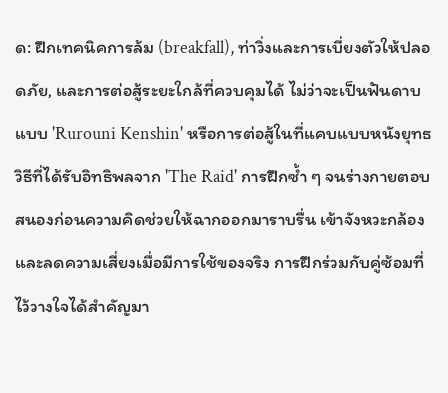ด: ฝึกเทคนิคการล้ม (breakfall), ท่าวิ่งและการเบี่ยงตัวให้ปลอดภัย, และการต่อสู้ระยะใกล้ที่ควบคุมได้ ไม่ว่าจะเป็นฟันดาบแบบ 'Rurouni Kenshin' หรือการต่อสู้ในที่แคบแบบหนังยุทธวิธีที่ได้รับอิทธิพลจาก 'The Raid' การฝึกซ้ำ ๆ จนร่างกายตอบสนองก่อนความคิดช่วยให้ฉากออกมาราบรื่น เข้าจังหวะกล้อง และลดความเสี่ยงเมื่อมีการใช้ของจริง การฝึกร่วมกับคู่ซ้อมที่ไว้วางใจได้สำคัญมา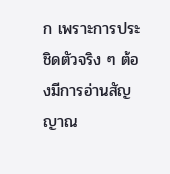ก เพราะการประชิดตัวจริง ๆ ต้องมีการอ่านสัญญาณ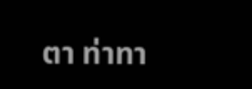ตา ท่าทา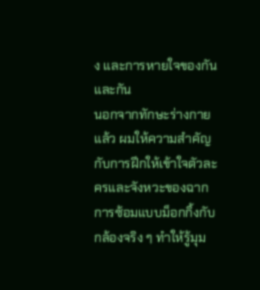ง และการหายใจของกันและกัน
นอกจากทักษะร่างกายแล้ว ผมให้ความสำคัญกับการฝึกให้เข้าใจตัวละครและจังหวะของฉาก การซ้อมแบบม็อกกิ้งกับกล้องจริง ๆ ทำให้รู้มุม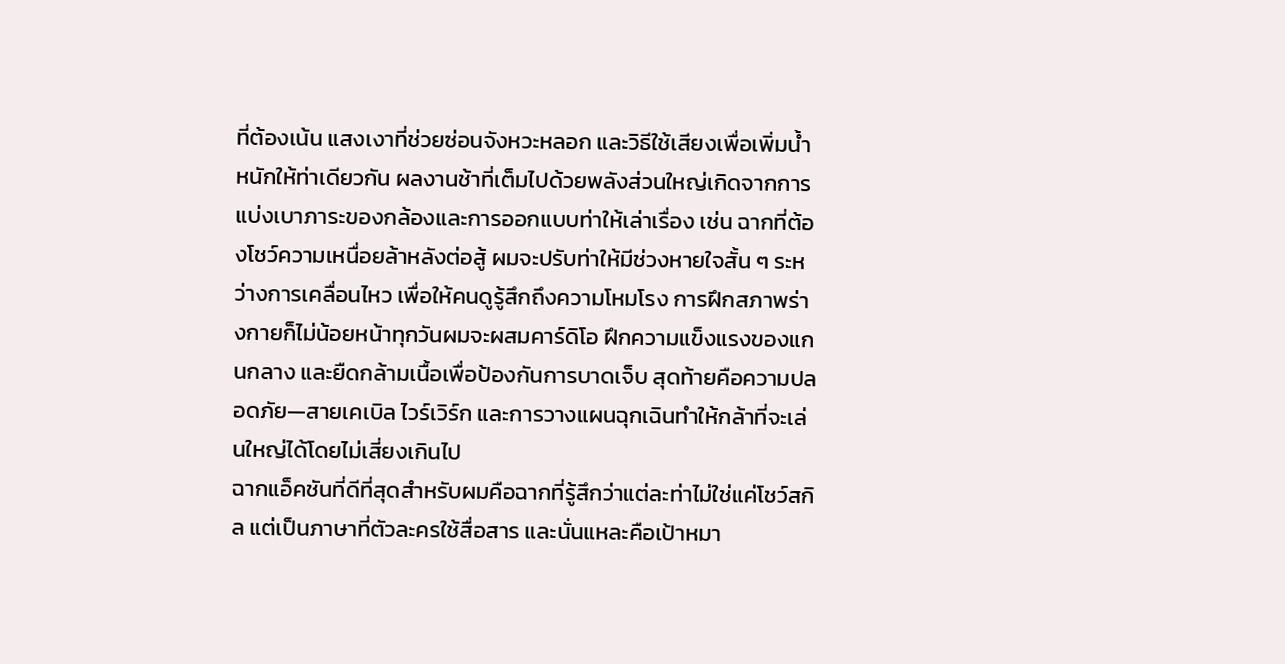ที่ต้องเน้น แสงเงาที่ช่วยซ่อนจังหวะหลอก และวิธีใช้เสียงเพื่อเพิ่มน้ำหนักให้ท่าเดียวกัน ผลงานช้าที่เต็มไปด้วยพลังส่วนใหญ่เกิดจากการแบ่งเบาภาระของกล้องและการออกแบบท่าให้เล่าเรื่อง เช่น ฉากที่ต้องโชว์ความเหนื่อยล้าหลังต่อสู้ ผมจะปรับท่าให้มีช่วงหายใจสั้น ๆ ระหว่างการเคลื่อนไหว เพื่อให้คนดูรู้สึกถึงความโหมโรง การฝึกสภาพร่างกายก็ไม่น้อยหน้าทุกวันผมจะผสมคาร์ดิโอ ฝึกความแข็งแรงของแกนกลาง และยืดกล้ามเนื้อเพื่อป้องกันการบาดเจ็บ สุดท้ายคือความปลอดภัย—สายเคเบิล ไวร์เวิร์ก และการวางแผนฉุกเฉินทำให้กล้าที่จะเล่นใหญ่ได้โดยไม่เสี่ยงเกินไป
ฉากแอ็คชันที่ดีที่สุดสำหรับผมคือฉากที่รู้สึกว่าแต่ละท่าไม่ใช่แค่โชว์สกิล แต่เป็นภาษาที่ตัวละครใช้สื่อสาร และนั่นแหละคือเป้าหมา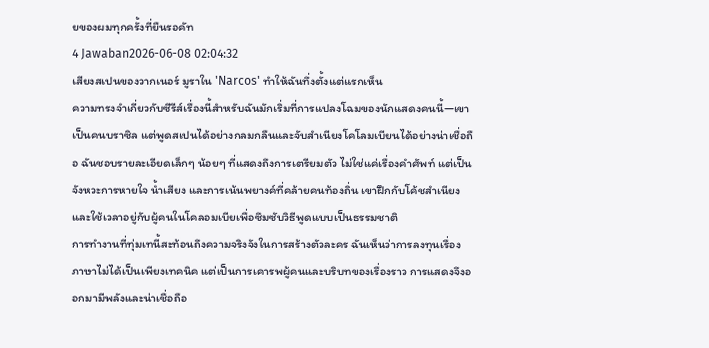ยของผมทุกครั้งที่ยืนรอคัท
4 Jawaban2026-06-08 02:04:32
เสียงสเปนของวากเนอร์ มูราใน 'Narcos' ทำให้ฉันทึ่งตั้งแต่แรกเห็น
ความทรงจำเกี่ยวกับซีรีส์เรื่องนี้สำหรับฉันมักเริ่มที่การแปลงโฉมของนักแสดงคนนี้—เขาเป็นคนบราซิล แต่พูดสเปนได้อย่างกลมกลืนและจับสำเนียงโคโลมเบียนได้อย่างน่าเชื่อถือ ฉันชอบรายละเอียดเล็กๆ น้อยๆ ที่แสดงถึงการเตรียมตัว ไม่ใช่แค่เรื่องคำศัพท์ แต่เป็นจังหวะการหายใจ น้ำเสียง และการเน้นพยางค์ที่คล้ายคนท้องถิ่น เขาฝึกกับโค้ชสำเนียงและใช้เวลาอยู่กับผู้คนในโคลอมเบียเพื่อซึมซับวิธีพูดแบบเป็นธรรมชาติ
การทำงานที่ทุ่มเทนี้สะท้อนถึงความจริงจังในการสร้างตัวละคร ฉันเห็นว่าการลงทุนเรื่องภาษาไม่ได้เป็นเพียงเทคนิค แต่เป็นการเคารพผู้คนและบริบทของเรื่องราว การแสดงจึงออกมามีพลังและน่าเชื่อถือ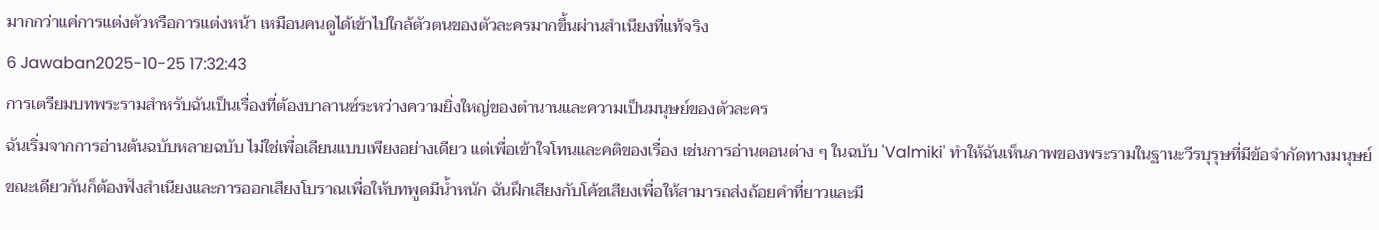มากกว่าแค่การแต่งตัวหรือการแต่งหน้า เหมือนคนดูได้เข้าไปใกล้ตัวตนของตัวละครมากขึ้นผ่านสำเนียงที่แท้จริง
6 Jawaban2025-10-25 17:32:43
การเตรียมบทพระรามสำหรับฉันเป็นเรื่องที่ต้องบาลานซ์ระหว่างความยิ่งใหญ่ของตำนานและความเป็นมนุษย์ของตัวละคร
ฉันเริ่มจากการอ่านต้นฉบับหลายฉบับ ไม่ใช่เพื่อเลียนแบบเพียงอย่างเดียว แต่เพื่อเข้าใจโทนและคติของเรื่อง เช่นการอ่านตอนต่าง ๆ ในฉบับ 'Valmiki' ทำให้ฉันเห็นภาพของพระรามในฐานะวีรบุรุษที่มีข้อจำกัดทางมนุษย์ ขณะเดียวกันก็ต้องฟังสำเนียงและการออกเสียงโบราณเพื่อให้บทพูดมีน้ำหนัก ฉันฝึกเสียงกับโค้ชเสียงเพื่อให้สามารถส่งถ้อยคำที่ยาวและมี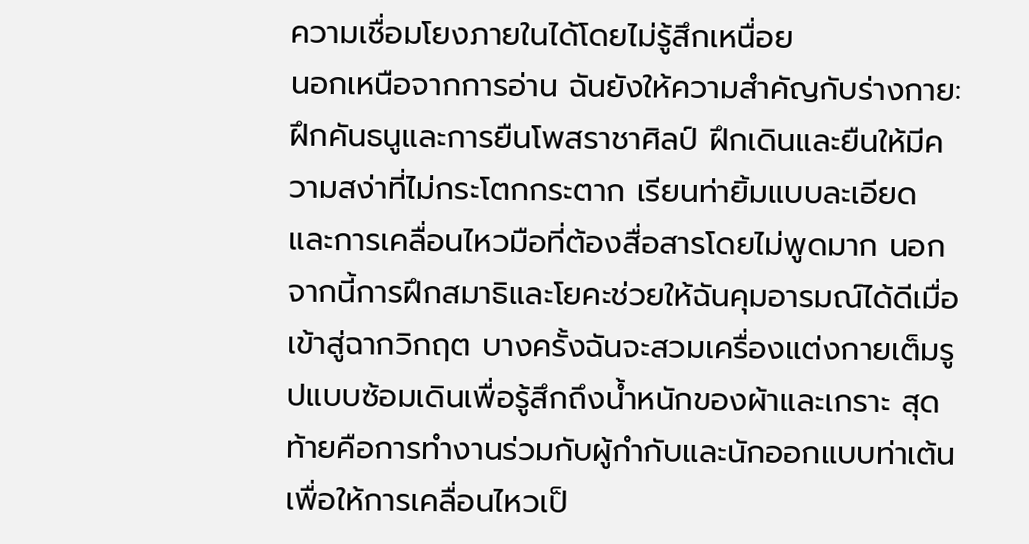ความเชื่อมโยงภายในได้โดยไม่รู้สึกเหนื่อย
นอกเหนือจากการอ่าน ฉันยังให้ความสำคัญกับร่างกาย: ฝึกคันธนูและการยืนโพสราชาศิลป์ ฝึกเดินและยืนให้มีความสง่าที่ไม่กระโตกกระตาก เรียนท่ายิ้มแบบละเอียดและการเคลื่อนไหวมือที่ต้องสื่อสารโดยไม่พูดมาก นอกจากนี้การฝึกสมาธิและโยคะช่วยให้ฉันคุมอารมณ์ได้ดีเมื่อเข้าสู่ฉากวิกฤต บางครั้งฉันจะสวมเครื่องแต่งกายเต็มรูปแบบซ้อมเดินเพื่อรู้สึกถึงน้ำหนักของผ้าและเกราะ สุดท้ายคือการทำงานร่วมกับผู้กำกับและนักออกแบบท่าเต้นเพื่อให้การเคลื่อนไหวเป็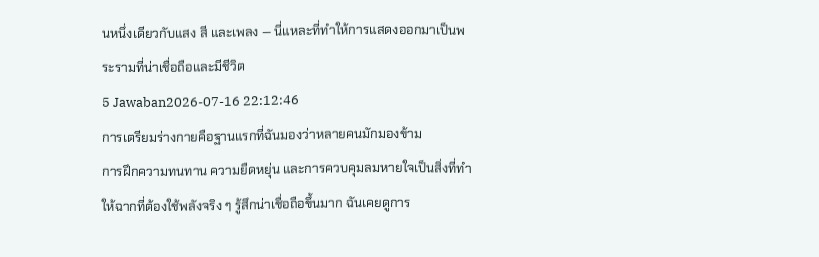นหนึ่งเดียวกับแสง สี และเพลง — นี่แหละที่ทำให้การแสดงออกมาเป็นพระรามที่น่าเชื่อถือและมีชีวิต
5 Jawaban2026-07-16 22:12:46
การเตรียมร่างกายคือฐานแรกที่ฉันมองว่าหลายคนมักมองข้าม
การฝึกความทนทาน ความยืดหยุ่น และการควบคุมลมหายใจเป็นสิ่งที่ทำให้ฉากที่ต้องใช้พลังจริง ๆ รู้สึกน่าเชื่อถือขึ้นมาก ฉันเคยดูการ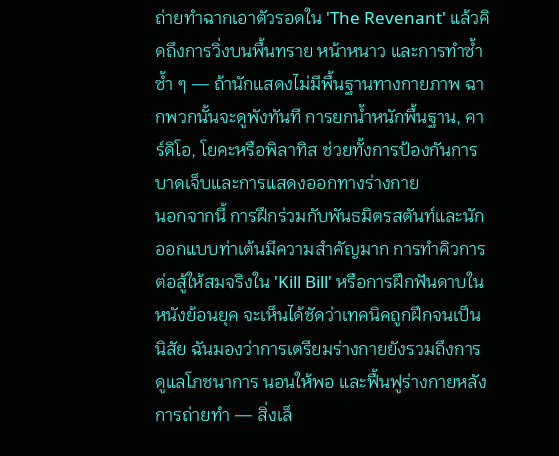ถ่ายทำฉากเอาตัวรอดใน 'The Revenant' แล้วคิดถึงการวิ่งบนพื้นทราย หน้าหนาว และการทำซ้ำซ้ำ ๆ — ถ้านักแสดงไม่มีพื้นฐานทางกายภาพ ฉากพวกนั้นจะดูพังทันที การยกน้ำหนักพื้นฐาน, คาร์ดิโอ, โยคะหรือพิลาทิส ช่วยทั้งการป้องกันการบาดเจ็บและการแสดงออกทางร่างกาย
นอกจากนี้ การฝึกร่วมกับพันธมิตรสตันท์และนักออกแบบท่าเต้นมีความสำคัญมาก การทำคิวการต่อสู้ให้สมจริงใน 'Kill Bill' หรือการฝึกฟันดาบในหนังย้อนยุค จะเห็นได้ชัดว่าเทคนิคถูกฝึกจนเป็นนิสัย ฉันมองว่าการเตรียมร่างกายยังรวมถึงการดูแลโภชนาการ นอนให้พอ และฟื้นฟูร่างกายหลังการถ่ายทำ — สิ่งเล็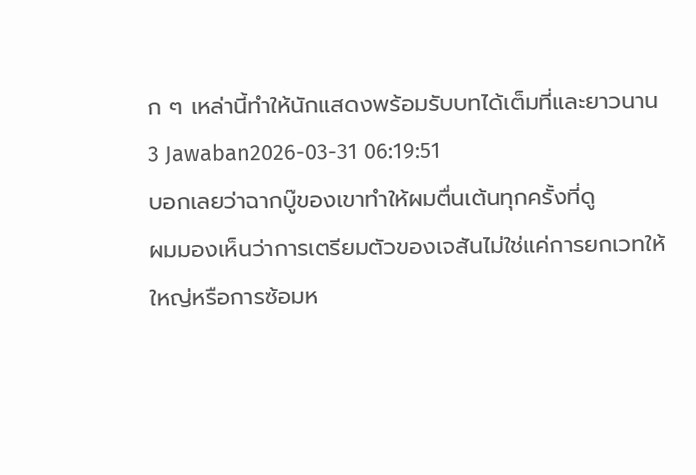ก ๆ เหล่านี้ทำให้นักแสดงพร้อมรับบทได้เต็มที่และยาวนาน
3 Jawaban2026-03-31 06:19:51
บอกเลยว่าฉากบู๊ของเขาทำให้ผมตื่นเต้นทุกครั้งที่ดู
ผมมองเห็นว่าการเตรียมตัวของเจสันไม่ใช่แค่การยกเวทให้ใหญ่หรือการซ้อมห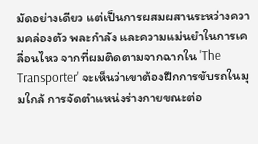มัดอย่างเดียว แต่เป็นการผสมผสานระหว่างความคล่องตัว พละกำลัง และความแม่นยำในการเคลื่อนไหว จากที่ผมติดตามจากฉากใน 'The Transporter' จะเห็นว่าเขาต้องฝึกการขับรถในมุมใกล้ การจัดตำแหน่งร่างกายขณะต่อ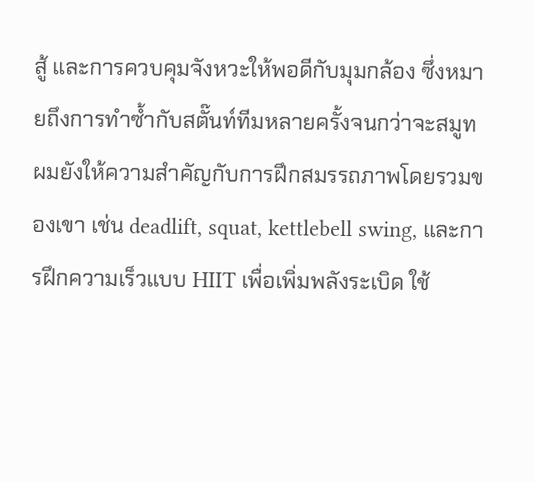สู้ และการควบคุมจังหวะให้พอดีกับมุมกล้อง ซึ่งหมายถึงการทำซ้ำกับสตั๊นท์ทีมหลายครั้งจนกว่าจะสมูท
ผมยังให้ความสำคัญกับการฝึกสมรรถภาพโดยรวมของเขา เช่น deadlift, squat, kettlebell swing, และการฝึกความเร็วแบบ HIIT เพื่อเพิ่มพลังระเบิด ใช้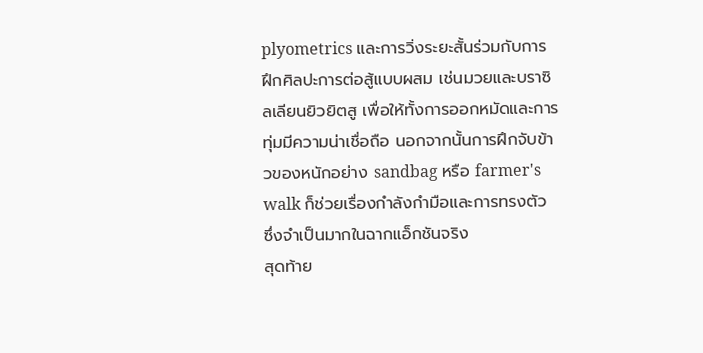plyometrics และการวิ่งระยะสั้นร่วมกับการฝึกศิลปะการต่อสู้แบบผสม เช่นมวยและบราซิลเลียนยิวยิตสู เพื่อให้ทั้งการออกหมัดและการทุ่มมีความน่าเชื่อถือ นอกจากนั้นการฝึกจับข้าวของหนักอย่าง sandbag หรือ farmer's walk ก็ช่วยเรื่องกำลังกำมือและการทรงตัว ซึ่งจำเป็นมากในฉากแอ็กชันจริง
สุดท้าย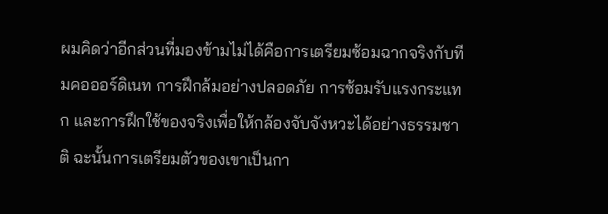ผมคิดว่าอีกส่วนที่มองข้ามไม่ได้คือการเตรียมซ้อมฉากจริงกับทีมคอออร์ดิเนท การฝึกล้มอย่างปลอดภัย การซ้อมรับแรงกระแทก และการฝึกใช้ของจริงเพื่อให้กล้องจับจังหวะได้อย่างธรรมชาติ ฉะนั้นการเตรียมตัวของเขาเป็นกา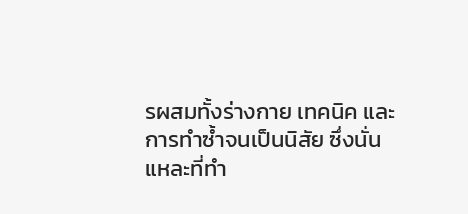รผสมทั้งร่างกาย เทคนิค และการทำซ้ำจนเป็นนิสัย ซึ่งนั่นแหละที่ทำ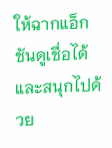ให้ฉากแอ็กชันดูเชื่อได้และสนุกไปด้วย